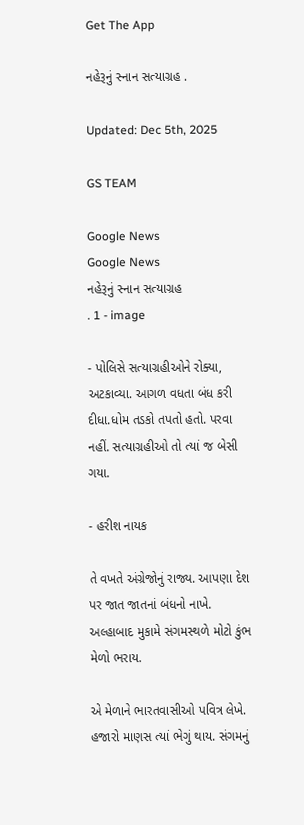Get The App

નહેરૂનું સ્નાન સત્યાગ્રહ .

Updated: Dec 5th, 2025

GS TEAM

Google News
Google News
નહેરૂનું સ્નાન સત્યાગ્રહ                                    . 1 - image

- પોલિસે સત્યાગ્રહીઓને રોક્યા, અટકાવ્યા. આગળ વધતા બંધ કરી દીધા.ધોમ તડકો તપતો હતો. પરવા નહીં. સત્યાગ્રહીઓ તો ત્યાં જ બેસી ગયા.

- હરીશ નાયક

તે વખતે અંગ્રેજોનું રાજ્ય. આપણા દેશ પર જાત જાતનાં બંધનો નાખે. અલ્હાબાદ મુકામે સંગમસ્થળે મોટો કુંભ મેળો ભરાય.

એ મેળાને ભારતવાસીઓ પવિત્ર લેખે. હજારો માણસ ત્યાં ભેગું થાય. સંગમનું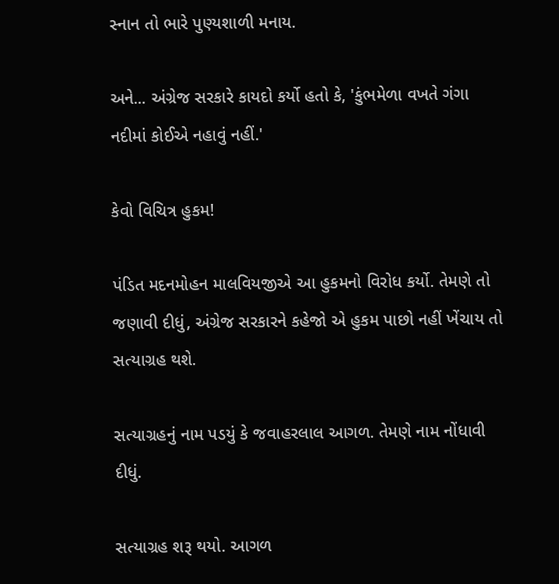સ્નાન તો ભારે પુણ્યશાળી મનાય.

અને... અંગ્રેજ સરકારે કાયદો કર્યો હતો કે, 'કુંભમેળા વખતે ગંગા નદીમાં કોઈએ નહાવું નહીં.'

કેવો વિચિત્ર હુકમ!

પંડિત મદનમોહન માલવિયજીએ આ હુકમનો વિરોધ કર્યો. તેમણે તો જણાવી દીધું, અંગ્રેજ સરકારને કહેજો એ હુકમ પાછો નહીં ખેંચાય તો સત્યાગ્રહ થશે.

સત્યાગ્રહનું નામ પડયું કે જવાહરલાલ આગળ. તેમણે નામ નોંધાવી દીધું.

સત્યાગ્રહ શરૂ થયો. આગળ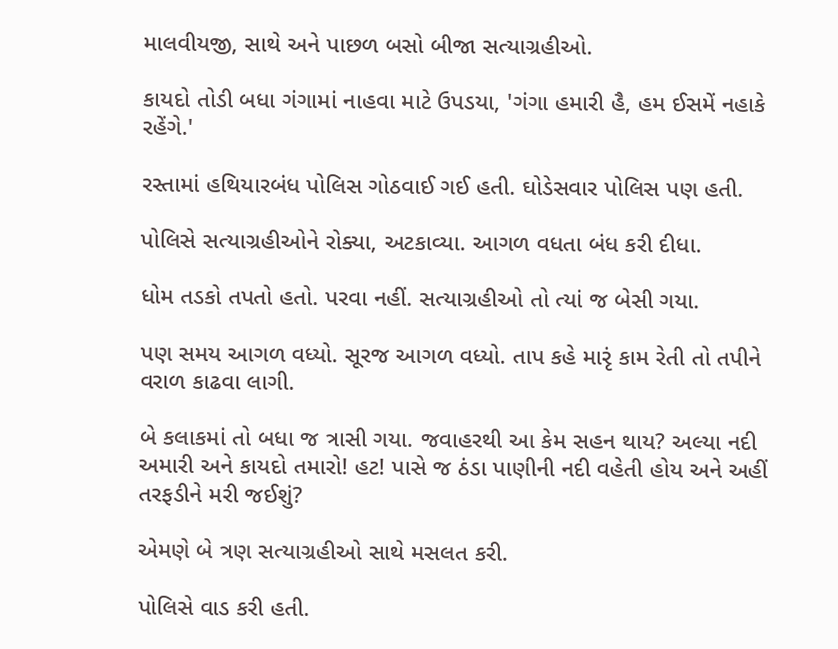માલવીયજી, સાથે અને પાછળ બસો બીજા સત્યાગ્રહીઓ.

કાયદો તોડી બધા ગંગામાં નાહવા માટે ઉપડયા, 'ગંગા હમારી હૈ, હમ ઈસમેં નહાકે રહેંગે.'

રસ્તામાં હથિયારબંધ પોલિસ ગોઠવાઈ ગઈ હતી. ઘોડેસવાર પોલિસ પણ હતી.

પોલિસે સત્યાગ્રહીઓને રોક્યા, અટકાવ્યા. આગળ વધતા બંધ કરી દીધા.

ધોમ તડકો તપતો હતો. પરવા નહીં. સત્યાગ્રહીઓ તો ત્યાં જ બેસી ગયા.

પણ સમય આગળ વધ્યો. સૂરજ આગળ વધ્યો. તાપ કહે મારૃં કામ રેતી તો તપીને વરાળ કાઢવા લાગી.

બે કલાકમાં તો બધા જ ત્રાસી ગયા. જવાહરથી આ કેમ સહન થાય? અલ્યા નદી અમારી અને કાયદો તમારો! હટ! પાસે જ ઠંડા પાણીની નદી વહેતી હોય અને અહીં તરફડીને મરી જઈશું?

એમણે બે ત્રણ સત્યાગ્રહીઓ સાથે મસલત કરી.

પોલિસે વાડ કરી હતી.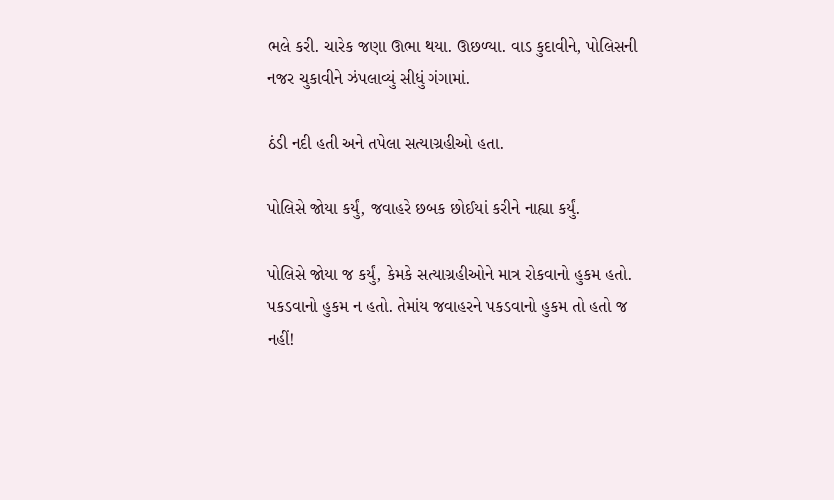ભલે કરી. ચારેક જણા ઊભા થયા. ઊછળ્યા. વાડ કુદાવીને, પોલિસની નજર ચુકાવીને ઝંપલાવ્યું સીધું ગંગામાં.

ઠંડી નદી હતી અને તપેલા સત્યાગ્રહીઓ હતા.

પોલિસે જોયા કર્યું, જવાહરે છબક છોઈયાં કરીને નાહ્યા કર્યું.

પોલિસે જોયા જ કર્યું, કેમકે સત્યાગ્રહીઓને માત્ર રોકવાનો હુકમ હતો. પકડવાનો હુકમ ન હતો. તેમાંય જવાહરને પકડવાનો હુકમ તો હતો જ નહીં!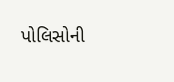પોલિસોની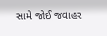સામે જોઈ જવાહર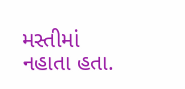મસ્તીમાં નહાતા હતા.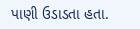પાણી ઉડાડતા હતા.